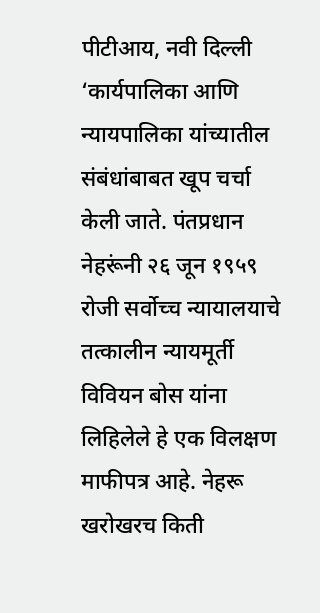पीटीआय, नवी दिल्ली
‘कार्यपालिका आणि न्यायपालिका यांच्यातील संबंधांबाबत खूप चर्चा केली जाते. पंतप्रधान नेहरूंनी २६ जून १९५९ रोजी सर्वोच्च न्यायालयाचे तत्कालीन न्यायमूर्ती विवियन बोस यांना लिहिलेले हे एक विलक्षण माफीपत्र आहे. नेहरू खरोखरच किती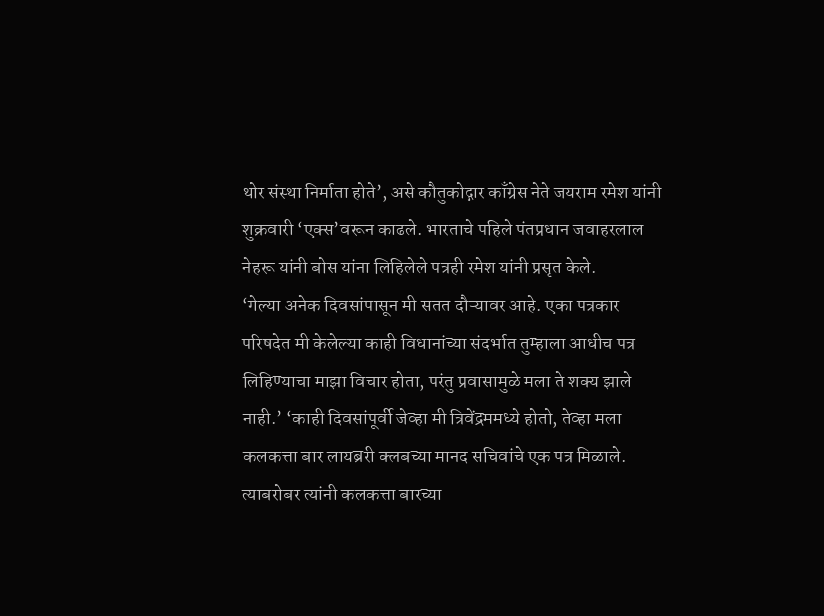थोर संस्था निर्माता होते’, असे कौतुकोद्गार काँग्रेस नेते जयराम रमेश यांनी शुक्रवारी ‘एक्स’वरून काढले. भारताचे पहिले पंतप्रधान जवाहरलाल नेहरू यांनी बोस यांना लिहिलेले पत्रही रमेश यांनी प्रसृत केले.
‘गेल्या अनेक दिवसांपासून मी सतत दौऱ्यावर आहे. एका पत्रकार परिषदेत मी केलेल्या काही विधानांच्या संदर्भात तुम्हाला आधीच पत्र लिहिण्याचा माझा विचार होता, परंतु प्रवासामुळे मला ते शक्य झाले नाही.’ ‘काही दिवसांपूर्वी जेव्हा मी त्रिवेंद्रममध्ये होतो, तेव्हा मला कलकत्ता बार लायब्ररी क्लबच्या मानद सचिवांचे एक पत्र मिळाले. त्याबरोबर त्यांनी कलकत्ता बारच्या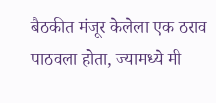बैठकीत मंजूर केलेला एक ठराव पाठवला होता, ज्यामध्ये मी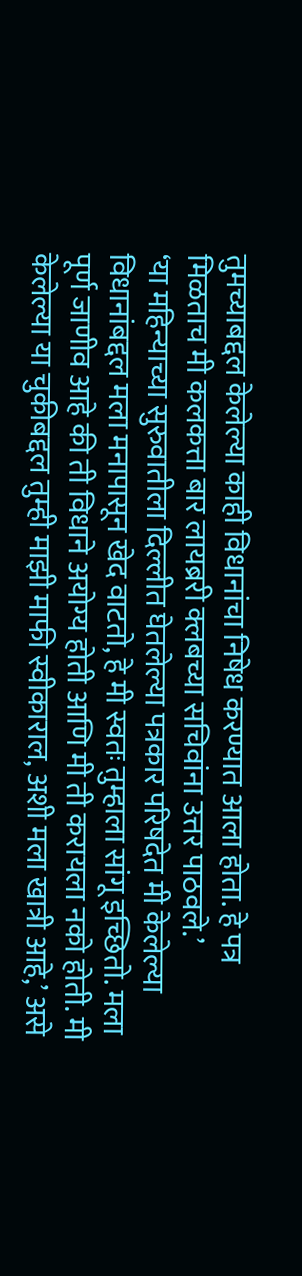तुमच्याबद्दल केलेल्या काही विधानांचा निषेध करण्यात आला होता. हे पत्र मिळताच मी कलकत्ता बार लायब्ररी क्लबच्या सचिवांना उत्तर पाठवले.’
‘या महिन्याच्या सुरुवातीला दिल्लीत घेतलेल्या पत्रकार परिषदेत मी केलेल्या विधानांबद्दल मला मनापासून खेद वाटतो, हे मी स्वतः तुम्हाला सांगू इच्छितो. मला पूर्ण जाणीव आहे की ती विधाने अयोग्य होती आणि मी ती करायला नको होती. मी केलेल्या या चुकीबद्दल तुम्ही माझी माफी स्वीकाराल, अशी मला खात्री आहे,’ असे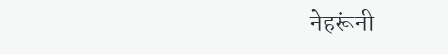नेहरूंनी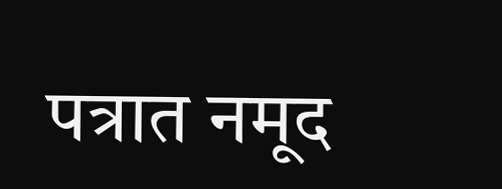पत्रात नमूद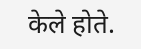केले होते.